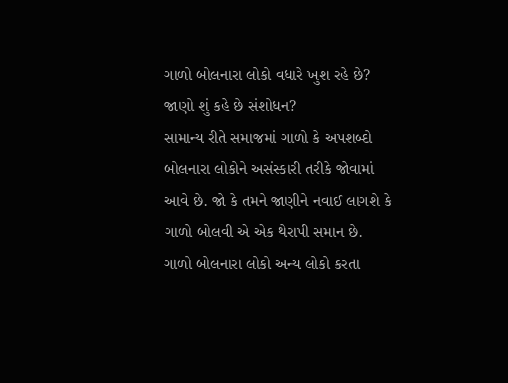ગાળો બોલનારા લોકો વધારે ખુશ રહે છે? જાણો શું કહે છે સંશોધન?
સામાન્ય રીતે સમાજમાં ગાળો કે અપશબ્દો બોલનારા લોકોને અસંસ્કારી તરીકે જોવામાં આવે છે. જો કે તમને જાણીને નવાઈ લાગશે કે ગાળો બોલવી એ એક થેરાપી સમાન છે. ગાળો બોલનારા લોકો અન્ય લોકો કરતા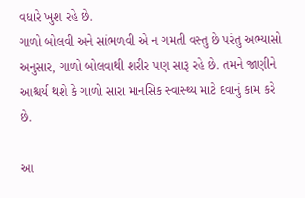વધારે ખુશ રહે છે.
ગાળો બોલવી અને સાંભળવી એ ન ગમતી વસ્તુ છે પરંતુ અભ્યાસો અનુસાર, ગાળો બોલવાથી શરીર પણ સારૂ રહે છે. તમને જાણીને આશ્ચર્ય થશે કે ગાળો સારા માનસિક સ્વાસ્થ્ય માટે દવાનું કામ કરે છે.

આ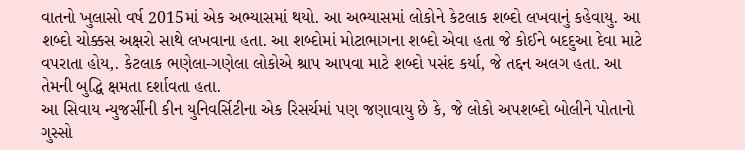વાતનો ખુલાસો વર્ષ 2015માં એક અભ્યાસમાં થયો. આ અભ્યાસમાં લોકોને કેટલાક શબ્દો લખવાનું કહેવાયુ. આ શબ્દો ચોક્કસ અક્ષરો સાથે લખવાના હતા. આ શબ્દોમાં મોટાભાગના શબ્દો એવા હતા જે કોઈને બદદુઆ દેવા માટે વપરાતા હોય,. કેટલાક ભણેલા-ગણેલા લોકોએ શ્રાપ આપવા માટે શબ્દો પસંદ કર્યા, જે તદ્દન અલગ હતા. આ તેમની બુદ્ધિ ક્ષમતા દર્શાવતા હતા.
આ સિવાય ન્યુજર્સીની કીન યુનિવર્સિટીના એક રિસર્ચમાં પણ જણાવાયુ છે કે, જે લોકો અપશબ્દો બોલીને પોતાનો ગુસ્સો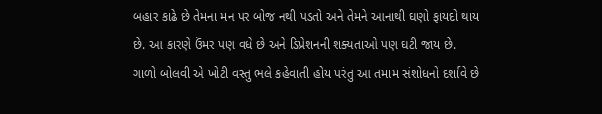બહાર કાઢે છે તેમના મન પર બોજ નથી પડતો અને તેમને આનાથી ઘણો ફાયદો થાય છે. આ કારણે ઉંમર પણ વધે છે અને ડિપ્રેશનની શક્યતાઓ પણ ઘટી જાય છે.
ગાળો બોલવી એ ખોટી વસ્તુ ભલે કહેવાતી હોય પરંતુ આ તમામ સંશોધનો દર્શાવે છે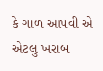કે ગાળ આપવી એ એટલુ ખરાબ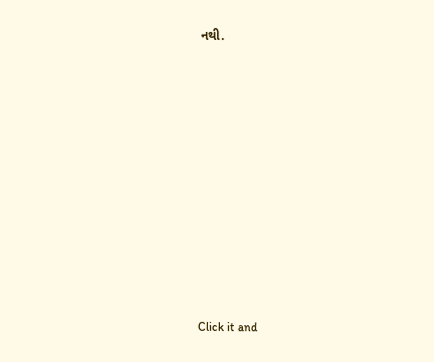નથી.












Click it and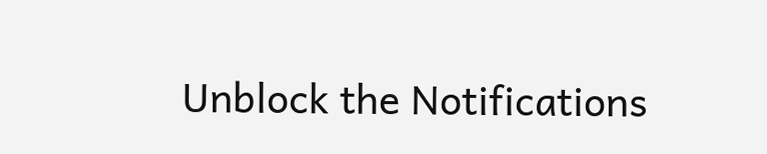Unblock the Notifications